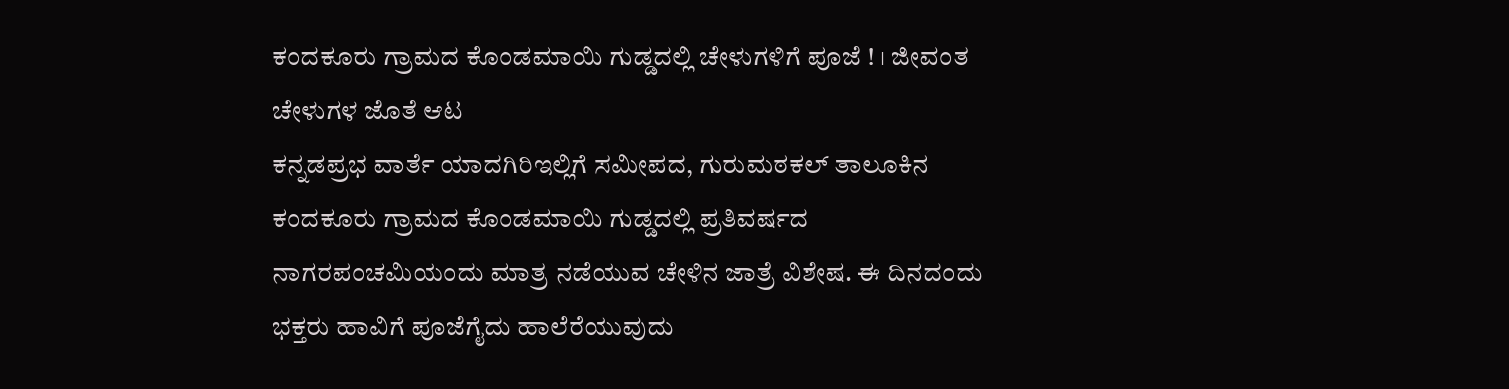ಕಂದಕೂರು ಗ್ರಾಮದ ಕೊಂಡಮಾಯಿ ಗುಡ್ಡದಲ್ಲಿ ಚೇಳುಗಳಿಗೆ ಪೂಜೆ ! । ಜೀವಂತ ಚೇಳುಗಳ ಜೊತೆ ಆಟ
ಕನ್ನಡಪ್ರಭ ವಾರ್ತೆ ಯಾದಗಿರಿಇಲ್ಲಿಗೆ ಸಮೀಪದ, ಗುರುಮಠಕಲ್ ತಾಲೂಕಿನ ಕಂದಕೂರು ಗ್ರಾಮದ ಕೊಂಡಮಾಯಿ ಗುಡ್ಡದಲ್ಲಿ ಪ್ರತಿವರ್ಷದ ನಾಗರಪಂಚಮಿಯಂದು ಮಾತ್ರ ನಡೆಯುವ ಚೇಳಿನ ಜಾತ್ರೆ ವಿಶೇಷ. ಈ ದಿನದಂದು ಭಕ್ತರು ಹಾವಿಗೆ ಪೂಜೆಗೈದು ಹಾಲೆರೆಯುವುದು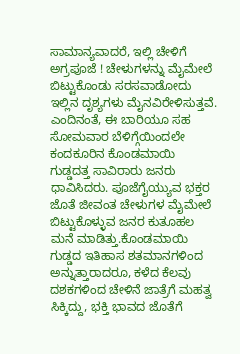ಸಾಮಾನ್ಯವಾದರೆ, ಇಲ್ಲಿ ಚೇಳಿಗೆ ಅಗ್ರಪೂಜೆ ! ಚೇಳುಗಳನ್ನು ಮೈಮೇಲೆ ಬಿಟ್ಟುಕೊಂಡು ಸರಸವಾಡೋದು ಇಲ್ಲಿನ ದೃಶ್ಯಗಳು ಮೈನವಿರೇಳಿಸುತ್ತವೆ.
ಎಂದಿನಂತೆ, ಈ ಬಾರಿಯೂ ಸಹ ಸೋಮವಾರ ಬೆಳಿಗ್ಗೆಯಿಂದಲೇ ಕಂದಕೂರಿನ ಕೊಂಡಮಾಯಿ ಗುಡ್ಡದತ್ತ ಸಾವಿರಾರು ಜನರು ಧಾವಿಸಿದರು. ಪೂಜೆಗೈಯ್ಯುವ ಭಕ್ತರ ಜೊತೆ ಜೀವಂತ ಚೇಳುಗಳ ಮೈಮೇಲೆ ಬಿಟ್ಟುಕೊಳ್ಳುವ ಜನರ ಕುತೂಹಲ ಮನೆ ಮಾಡಿತ್ತು.ಕೊಂಡಮಾಯಿ ಗುಡ್ಡದ ಇತಿಹಾಸ ಶತಮಾನಗಳಿಂದ ಅನ್ನುತ್ತಾರಾದರೂ, ಕಳೆದ ಕೆಲವು ದಶಕಗಳಿಂದ ಚೇಳಿನೆ ಜಾತ್ರೆಗೆ ಮಹತ್ವ ಸಿಕ್ಕಿದ್ದು, ಭಕ್ತಿ ಭಾವದ ಜೊತೆಗೆ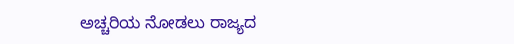ಅಚ್ಚರಿಯ ನೋಡಲು ರಾಜ್ಯದ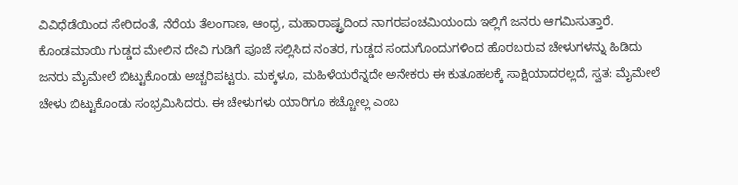ವಿವಿಧೆಡೆಯಿಂದ ಸೇರಿದಂತೆ, ನೆರೆಯ ತೆಲಂಗಾಣ, ಆಂಧ್ರ, ಮಹಾರಾಷ್ಟ್ರದಿಂದ ನಾಗರಪಂಚಮಿಯಂದು ಇಲ್ಲಿಗೆ ಜನರು ಆಗಮಿಸುತ್ತಾರೆ.
ಕೊಂಡಮಾಯಿ ಗುಡ್ಡದ ಮೇಲಿನ ದೇವಿ ಗುಡಿಗೆ ಪೂಜೆ ಸಲ್ಲಿಸಿದ ನಂತರ, ಗುಡ್ಡದ ಸಂದುಗೊಂದುಗಳಿಂದ ಹೊರಬರುವ ಚೇಳುಗಳನ್ನು ಹಿಡಿದು ಜನರು ಮೈಮೇಲೆ ಬಿಟ್ಟುಕೊಂಡು ಅಚ್ಚರಿಪಟ್ಟರು. ಮಕ್ಕಳೂ, ಮಹಿಳೆಯರೆನ್ನದೇ ಅನೇಕರು ಈ ಕುತೂಹಲಕ್ಕೆ ಸಾಕ್ಷಿಯಾದರಲ್ಲದೆ, ಸ್ವತ: ಮೈಮೇಲೆ ಚೇಳು ಬಿಟ್ಟುಕೊಂಡು ಸಂಭ್ರಮಿಸಿದರು. ಈ ಚೇಳುಗಳು ಯಾರಿಗೂ ಕಚ್ಚೋಲ್ಲ ಎಂಬ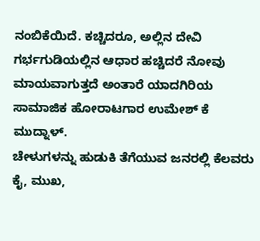ನಂಬಿಕೆಯಿದೆ. ಕಚ್ಚಿದರೂ, ಅಲ್ಲಿನ ದೇವಿ ಗರ್ಭಗುಡಿಯಲ್ಲಿನ ಆಧಾರ ಹಚ್ಚಿದರೆ ನೋವು ಮಾಯವಾಗುತ್ತದೆ ಅಂತಾರೆ ಯಾದಗಿರಿಯ ಸಾಮಾಜಿಕ ಹೋರಾಟಗಾರ ಉಮೇಶ್ ಕೆ ಮುದ್ನಾಳ್.
ಚೇಳುಗಳನ್ನು ಹುಡುಕಿ ತೆಗೆಯುವ ಜನರಲ್ಲಿ ಕೆಲವರು ಕೈ, ಮುಖ,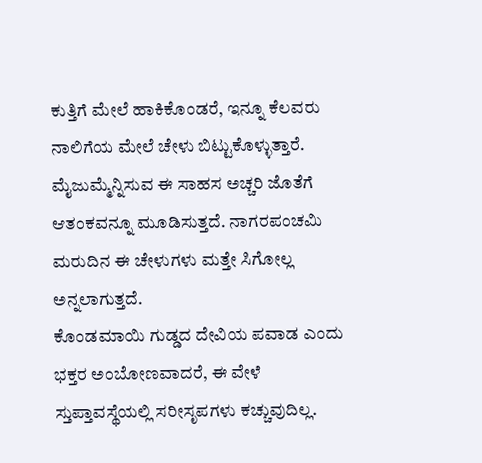ಕುತ್ತಿಗೆ ಮೇಲೆ ಹಾಕಿಕೊಂಡರೆ, ಇನ್ನೂ ಕೆಲವರು ನಾಲಿಗೆಯ ಮೇಲೆ ಚೇಳು ಬಿಟ್ಟುಕೊಳ್ಳುತ್ತಾರೆ. ಮೈಜುಮ್ಮೆನ್ನಿಸುವ ಈ ಸಾಹಸ ಅಚ್ಚರಿ ಜೊತೆಗೆ ಆತಂಕವನ್ನೂ ಮೂಡಿಸುತ್ತದೆ. ನಾಗರಪಂಚಮಿ ಮರುದಿನ ಈ ಚೇಳುಗಳು ಮತ್ತೇ ಸಿಗೋಲ್ಲ ಅನ್ನಲಾಗುತ್ತದೆ.
ಕೊಂಡಮಾಯಿ ಗುಡ್ಡದ ದೇವಿಯ ಪವಾಡ ಎಂದು ಭಕ್ತರ ಅಂಬೋಣವಾದರೆ, ಈ ವೇಳೆ ಸ್ತುಪ್ತಾವಸ್ಥೆಯಲ್ಲಿ ಸರೀಸೃಪಗಳು ಕಚ್ಚುವುದಿಲ್ಲ.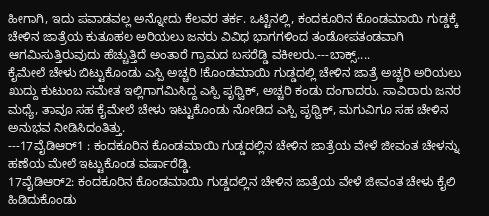ಹೀಗಾಗಿ, ಇದು ಪವಾಡವಲ್ಲ ಅನ್ನೋದು ಕೆಲವರ ತರ್ಕ. ಒಟ್ಟಿನಲ್ಲಿ, ಕಂದಕೂರಿನ ಕೊಂಡಮಾಯಿ ಗುಡ್ಡಕ್ಕೆ ಚೇಳಿನ ಜಾತ್ರೆಯ ಕುತೂಹಲ ಅರಿಯಲು ಜನರು ವಿವಿಧ ಭಾಗಗಳಿಂದ ತಂಡೋಪತಂಡವಾಗಿ ಆಗಮಿಸುತ್ತಿರುವುದು ಹೆಚ್ಚುತ್ತಿದೆ ಅಂತಾರೆ ಗ್ರಾಮದ ಬಸರೆಡ್ಡಿ ವಕೀಲರು.---ಬಾಕ್ಸ್....
ಕೈಮೇಲೆ ಚೇಳು ಬಿಟ್ಟುಕೊಂಡು ಎಸ್ಪಿ ಅಚ್ಚರಿ !ಕೊಂಡಮಾಯಿ ಗುಡ್ಡದಲ್ಲಿ ಚೇಳಿನ ಜಾತ್ರೆ ಅಚ್ಚರಿ ಅರಿಯಲು ಖುದ್ದು ಕುಟುಂಬ ಸಮೇತ ಇಲ್ಲಿಗಾಗಮಿಸಿದ್ದ ಎಸ್ಪಿ ಪೃಥ್ವಿಕ್, ಅಚ್ಚರಿ ಕಂಡು ದಂಗಾದರು. ಸಾವಿರಾರು ಜನರ ಮಧ್ಯೆ, ತಾವೂ ಸಹ ಕೈಮೇಲೆ ಚೇಳು ಇಟ್ಟುಕೊಂಡು ನೋಡಿದ ಎಸ್ಪಿ ಪೃಥ್ವಿಕ್, ಮಗುವಿಗೂ ಸಹ ಚೇಳಿನ ಅನುಭವ ನೀಡಿಸಿದಂತಿತ್ತು.
---17ವೈಡಿಆರ್1 : ಕಂದಕೂರಿನ ಕೊಂಡಮಾಯಿ ಗುಡ್ಡದಲ್ಲಿನ ಚೇಳಿನ ಜಾತ್ರೆಯ ವೇಳೆ ಜೀವಂತ ಚೇಳನ್ನು ಹಣೆಯ ಮೇಲೆ ಇಟ್ಟುಕೊಂಡ ವರ್ಷಾರೆಡ್ಡಿ.
17ವೈಡಿಆರ್2: ಕಂದಕೂರಿನ ಕೊಂಡಮಾಯಿ ಗುಡ್ಡದಲ್ಲಿನ ಚೇಳಿನ ಜಾತ್ರೆಯ ವೇಳೆ ಜೀವಂತ ಚೇಳು ಕೈಲಿ ಹಿಡಿದುಕೊಂಡು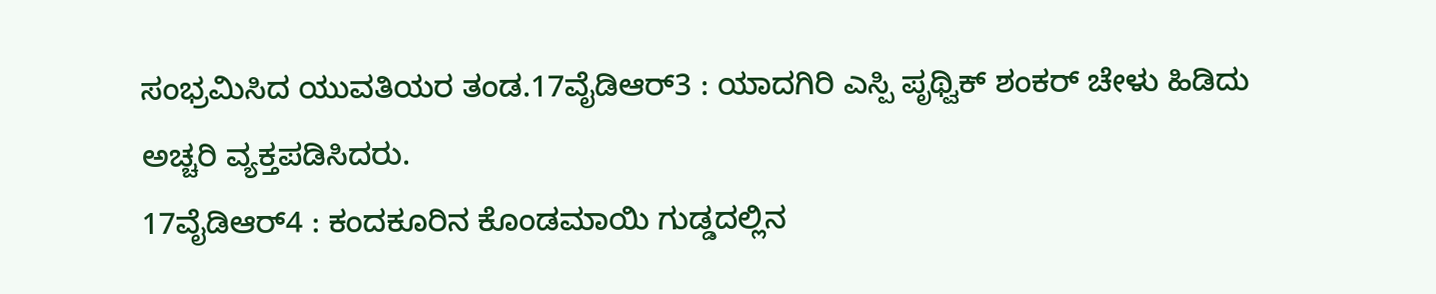ಸಂಭ್ರಮಿಸಿದ ಯುವತಿಯರ ತಂಡ.17ವೈಡಿಆರ್3 : ಯಾದಗಿರಿ ಎಸ್ಪಿ ಪೃಥ್ವಿಕ್ ಶಂಕರ್ ಚೇಳು ಹಿಡಿದು ಅಚ್ಚರಿ ವ್ಯಕ್ತಪಡಿಸಿದರು.
17ವೈಡಿಆರ್4 : ಕಂದಕೂರಿನ ಕೊಂಡಮಾಯಿ ಗುಡ್ಡದಲ್ಲಿನ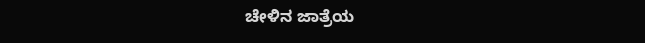ಚೇಳಿನ ಜಾತ್ರೆಯ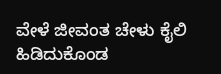ವೇಳೆ ಜೀವಂತ ಚೇಳು ಕೈಲಿ ಹಿಡಿದುಕೊಂಡ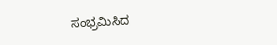ಸಂಭ್ರಮಿಸಿದ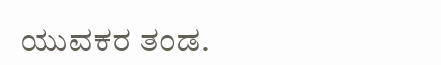ಯುವಕರ ತಂಡ.